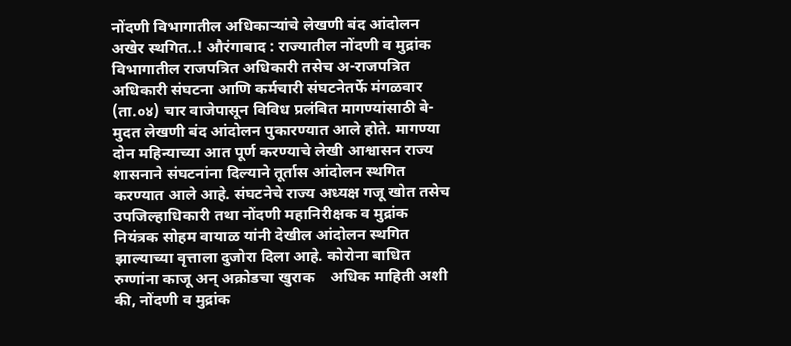नोंदणी विभागातील अधिकाऱ्यांचे लेखणी बंद आंदोलन अखेर स्थगित..! औरंगाबाद : राज्यातील नोंदणी व मुद्रांक विभागातील राजपत्रित अधिकारी तसेच अ-राजपत्रित अधिकारी संघटना आणि कर्मचारी संघटनेतर्फे मंगळवार (ता.०४) चार वाजेपासून विविध प्रलंबित मागण्यांसाठी बे-मुदत लेखणी बंद आंदोलन पुकारण्यात आले होते. मागण्या दोन महिन्याच्या आत पूर्ण करण्याचे लेखी आश्वासन राज्य शासनाने संघटनांना दिल्याने तूर्तास आंदोलन स्थगित करण्यात आले आहे. संघटनेचे राज्य अध्यक्ष गजू खोत तसेच उपजिल्हाधिकारी तथा नोंदणी महानिरीक्षक व मुद्रांक नियंत्रक सोहम वायाळ यांनी देखील आंदोलन स्थगित झाल्याच्या वृत्ताला दुजोरा दिला आहे. कोरोना बाधित रुग्णांना काजू अन् अक्रोडचा खुराक    अधिक माहिती अशी की, नोंदणी व मुद्रांक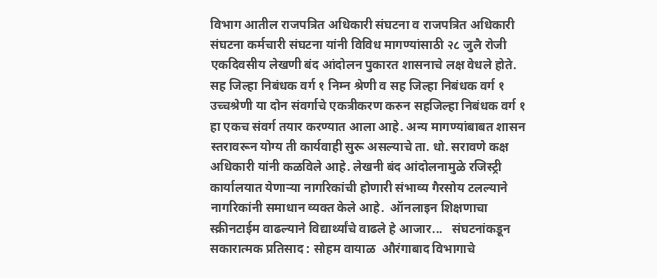विभाग आतील राजपत्रित अधिकारी संघटना व राजपत्रित अधिकारी संघटना कर्मचारी संघटना यांनी विविध मागण्यांसाठी २८ जुलै रोजी एकदिवसीय लेखणी बंद आंदोलन पुकारत शासनाचे लक्ष वेधले होते. सह जिल्हा निबंधक वर्ग १ निम्न श्रेणी व सह जिल्हा निबंधक वर्ग १ उच्चश्रेणी या दोन संवर्गाचे एकत्रीकरण करुन सहजिल्हा निबंधक वर्ग १ हा एकच संवर्ग तयार करण्यात आला आहे. अन्य मागण्यांबाबत शासन स्तरावरून योग्य ती कार्यवाही सुरू असल्याचे ता. धो. सरावणे कक्ष अधिकारी यांनी कळविले आहे. लेखनी बंद आंदोलनामुळे रजिस्ट्री कार्यालयात येणाऱ्या नागरिकांची होणारी संभाव्य गैरसोय टलल्याने नागरिकांनी समाधान व्यक्त केले आहे.  ऑनलाइन शिक्षणाचा स्क्रीनटाईम वाढल्याने विद्यार्थ्यांचे वाढले हे आजार...   संघटनांकडून सकारात्मक प्रतिसाद : सोहम वायाळ  औरंगाबाद विभागाचे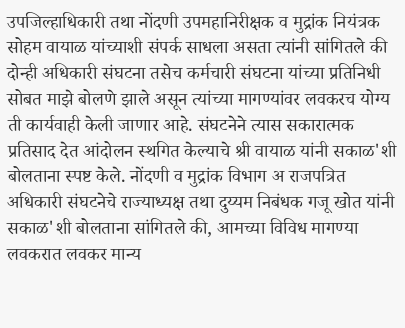उपजिल्हाधिकारी तथा नोंदणी उपमहानिरीक्षक व मुद्रांक नियंत्रक सोहम वायाळ यांच्याशी संपर्क साधला असता त्यांनी सांगितले की दोन्ही अधिकारी संघटना तसेच कर्मचारी संघटना यांच्या प्रतिनिधी सोबत माझे बोलणे झाले असून त्यांच्या मागण्यांवर लवकरच योग्य ती कार्यवाही केली जाणार आहे. संघटनेने त्यास सकारात्मक प्रतिसाद देत आंदोलन स्थगित केल्याचे श्री वायाळ यांनी सकाळ'शी बोलताना स्पष्ट केले. नोंदणी व मुद्रांक विभाग अ राजपत्रित अधिकारी संघटनेचे राज्याध्यक्ष तथा दुय्यम निबंधक गजू खोत यांनी सकाळ'शी बोलताना सांगितले की, आमच्या विविध मागण्या लवकरात लवकर मान्य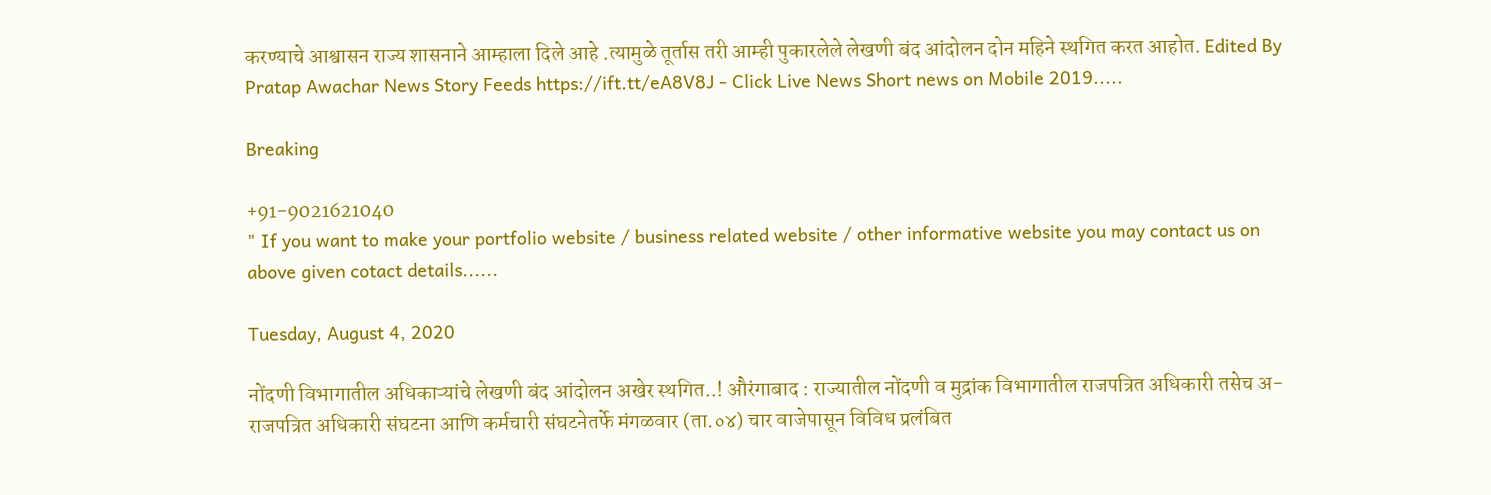करण्याचे आश्वासन राज्य शासनाने आम्हाला दिले आहे .त्यामुळे तूर्तास तरी आम्ही पुकारलेले लेखणी बंद आंदोलन दोन महिने स्थगित करत आहोत. Edited By Pratap Awachar News Story Feeds https://ift.tt/eA8V8J - Click Live News Short news on Mobile 2019.....

Breaking

+91-9021621040
" If you want to make your portfolio website / business related website / other informative website you may contact us on above given cotact details......

Tuesday, August 4, 2020

नोंदणी विभागातील अधिकाऱ्यांचे लेखणी बंद आंदोलन अखेर स्थगित..! औरंगाबाद : राज्यातील नोंदणी व मुद्रांक विभागातील राजपत्रित अधिकारी तसेच अ-राजपत्रित अधिकारी संघटना आणि कर्मचारी संघटनेतर्फे मंगळवार (ता.०४) चार वाजेपासून विविध प्रलंबित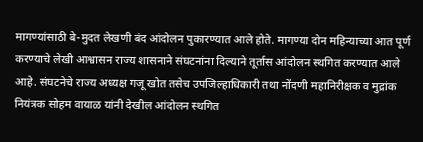मागण्यांसाठी बे-मुदत लेखणी बंद आंदोलन पुकारण्यात आले होते. मागण्या दोन महिन्याच्या आत पूर्ण करण्याचे लेखी आश्वासन राज्य शासनाने संघटनांना दिल्याने तूर्तास आंदोलन स्थगित करण्यात आले आहे. संघटनेचे राज्य अध्यक्ष गजू खोत तसेच उपजिल्हाधिकारी तथा नोंदणी महानिरीक्षक व मुद्रांक नियंत्रक सोहम वायाळ यांनी देखील आंदोलन स्थगित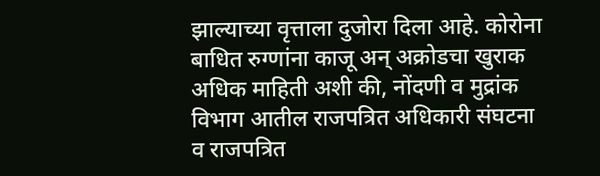झाल्याच्या वृत्ताला दुजोरा दिला आहे. कोरोना बाधित रुग्णांना काजू अन् अक्रोडचा खुराक    अधिक माहिती अशी की, नोंदणी व मुद्रांक विभाग आतील राजपत्रित अधिकारी संघटना व राजपत्रित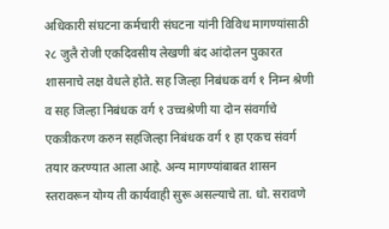अधिकारी संघटना कर्मचारी संघटना यांनी विविध मागण्यांसाठी २८ जुलै रोजी एकदिवसीय लेखणी बंद आंदोलन पुकारत शासनाचे लक्ष वेधले होते. सह जिल्हा निबंधक वर्ग १ निम्न श्रेणी व सह जिल्हा निबंधक वर्ग १ उच्चश्रेणी या दोन संवर्गाचे एकत्रीकरण करुन सहजिल्हा निबंधक वर्ग १ हा एकच संवर्ग तयार करण्यात आला आहे. अन्य मागण्यांबाबत शासन स्तरावरून योग्य ती कार्यवाही सुरू असल्याचे ता. धो. सरावणे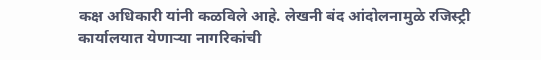कक्ष अधिकारी यांनी कळविले आहे. लेखनी बंद आंदोलनामुळे रजिस्ट्री कार्यालयात येणाऱ्या नागरिकांची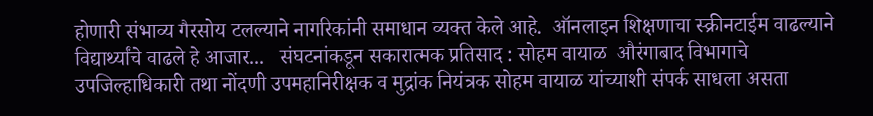होणारी संभाव्य गैरसोय टलल्याने नागरिकांनी समाधान व्यक्त केले आहे.  ऑनलाइन शिक्षणाचा स्क्रीनटाईम वाढल्याने विद्यार्थ्यांचे वाढले हे आजार...   संघटनांकडून सकारात्मक प्रतिसाद : सोहम वायाळ  औरंगाबाद विभागाचे उपजिल्हाधिकारी तथा नोंदणी उपमहानिरीक्षक व मुद्रांक नियंत्रक सोहम वायाळ यांच्याशी संपर्क साधला असता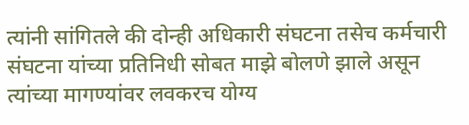त्यांनी सांगितले की दोन्ही अधिकारी संघटना तसेच कर्मचारी संघटना यांच्या प्रतिनिधी सोबत माझे बोलणे झाले असून त्यांच्या मागण्यांवर लवकरच योग्य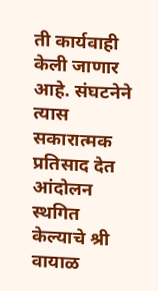ती कार्यवाही केली जाणार आहे. संघटनेने त्यास सकारात्मक प्रतिसाद देत आंदोलन स्थगित केल्याचे श्री वायाळ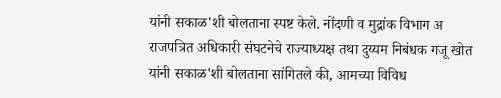यांनी सकाळ'शी बोलताना स्पष्ट केले. नोंदणी व मुद्रांक विभाग अ राजपत्रित अधिकारी संघटनेचे राज्याध्यक्ष तथा दुय्यम निबंधक गजू खोत यांनी सकाळ'शी बोलताना सांगितले की, आमच्या विविध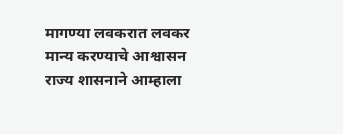मागण्या लवकरात लवकर मान्य करण्याचे आश्वासन राज्य शासनाने आम्हाला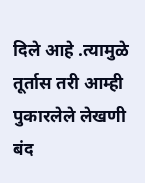दिले आहे .त्यामुळे तूर्तास तरी आम्ही पुकारलेले लेखणी बंद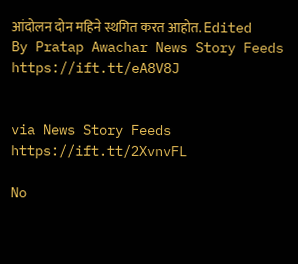आंदोलन दोन महिने स्थगित करत आहोत. Edited By Pratap Awachar News Story Feeds https://ift.tt/eA8V8J


via News Story Feeds https://ift.tt/2XvnvFL

No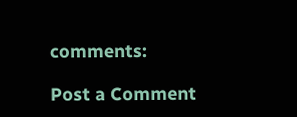comments:

Post a Comment